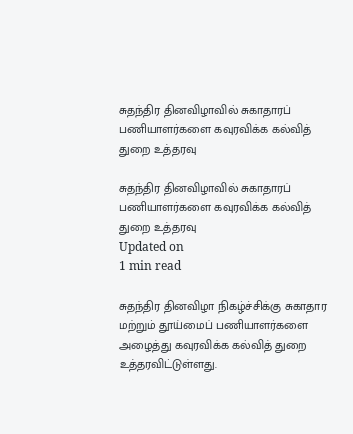சுதந்திர தினவிழாவில் சுகாதாரப் பணியாளர்களை கவுரவிக்க கல்வித் துறை உத்தரவு

சுதந்திர தினவிழாவில் சுகாதாரப் பணியாளர்களை கவுரவிக்க கல்வித் துறை உத்தரவு
Updated on
1 min read

சுதந்திர தினவிழா நிகழ்ச்சிக்கு சுகாதார மற்றும் தூய்மைப் பணியாளர்களை அழைத்து கவுரவிக்க கல்வித் துறை உத்தரவிட்டுள்ளது.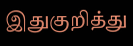இதுகுறித்து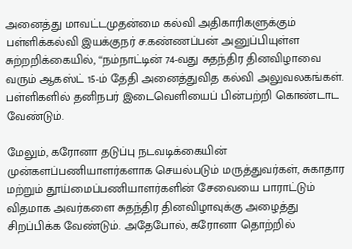அனைத்து மாவட்டமுதன்மை கல்வி அதிகாரிகளுக்கும் பள்ளிக்கல்வி இயக்குநர் ச.கண்ணப்பன் அனுப்பியுள்ள சுற்றறிக்கையில், ‘‘நம்நாட்டின் 74-வது சுதந்திர தினவிழாவை வரும் ஆகஸ்ட் 15-ம் தேதி அனைத்துவித கல்வி அலுவலகங்கள். பள்ளிகளில் தனிநபர் இடைவெளியைப் பின்பற்றி கொண்டாட வேண்டும்.

மேலும், கரோனா தடுப்பு நடவடிக்கையின் முன்களப்பணியாளர்களாக செயல்படும் மருத்துவர்கள், சுகாதார மற்றும் தூய்மைப்பணியாளர்களின் சேவையை பாராட்டும் விதமாக அவர்களை சுதந்திர தினவிழாவுக்கு அழைத்து சிறப்பிக்க வேண்டும். அதேபோல், கரோனா தொற்றில்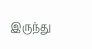இருந்து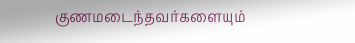குணமடைந்தவர்களையும்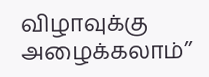விழாவுக்கு அழைக்கலாம்’’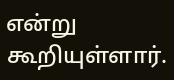என்று கூறியுள்ளார்.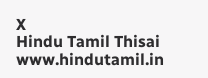X
Hindu Tamil Thisai
www.hindutamil.in